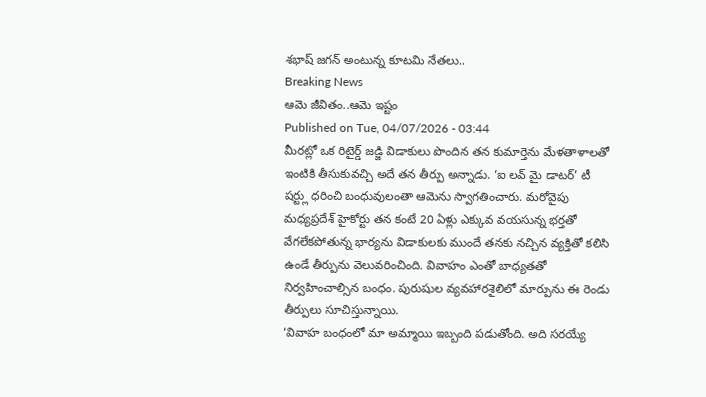శభాష్ జగన్ అంటున్న కూటమి నేతలు..
Breaking News
ఆమె జీవితం..ఆమె ఇష్టం
Published on Tue, 04/07/2026 - 03:44
మీరట్లో ఒక రిటైర్డ్ జడ్జి విడాకులు పొందిన తన కుమార్తెను మేళతాళాలతో ఇంటికి తీసుకువచ్చి అదే తన తీర్పు అన్నాడు. ‘ఐ లవ్ మై డాటర్’ టీ షర్ట్లు ధరించి బంధువులంతా ఆమెను స్వాగతించారు. మరోవైపు మధ్యప్రదేశ్ హైకోర్టు తన కంటే 20 ఏళ్లు ఎక్కువ వయసున్న భర్తతో వేగలేకపోతున్న భార్యను విడాకులకు ముందే తనకు నచ్చిన వ్యక్తితో కలిసి ఉండే తీర్పును వెలువరించింది. వివాహం ఎంతో బాధ్యతతో నిర్వహించాల్సిన బంధం. పురుషుల వ్యవహారశైలిలో మార్పును ఈ రెండు తీర్పులు సూచిస్తున్నాయి.
‘వివాహ బంధంలో మా అమ్మాయి ఇబ్బంది పడుతోంది. అది సరయ్యే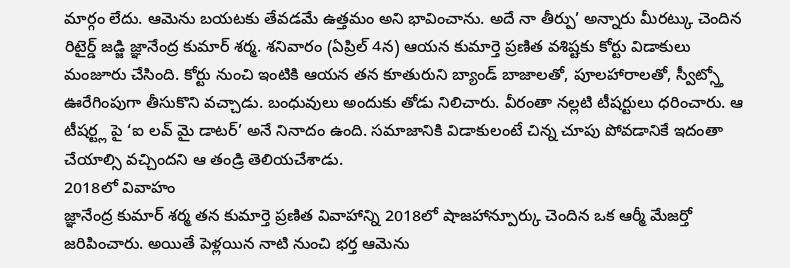మార్గం లేదు. ఆమెను బయటకు తేవడమే ఉత్తమం అని భావించాను. అదే నా తీర్పు’ అన్నారు మీరట్కు చెందిన రిటైర్డ్ జడ్జి జ్ఞానేంద్ర కుమార్ శర్మ. శనివారం (ఏప్రిల్ 4న) ఆయన కుమార్తె ప్రణిత వశిష్టకు కోర్టు విడాకులు మంజూరు చేసింది. కోర్టు నుంచి ఇంటికి ఆయన తన కూతురుని బ్యాండ్ బాజాలతో, పూలహారాలతో, స్వీట్స్తో ఊరేగింపుగా తీసుకొని వచ్చాడు. బంధువులు అందుకు తోడు నిలిచారు. వీరంతా నల్లటి టీషర్టులు ధరించారు. ఆ టీషర్ట్ల పై ‘ఐ లవ్ మై డాటర్’ అనే నినాదం ఉంది. సమాజానికి విడాకులంటే చిన్న చూపు పోవడానికే ఇదంతా చేయాల్సి వచ్చిందని ఆ తండ్రి తెలియచేశాడు.
2018లో వివాహం
జ్ఞానేంద్ర కుమార్ శర్మ తన కుమార్తె ప్రణిత వివాహాన్ని 2018లో షాజహాన్పూర్కు చెందిన ఒక ఆర్మీ మేజర్తో జరిపించారు. అయితే పెళ్లయిన నాటి నుంచి భర్త ఆమెను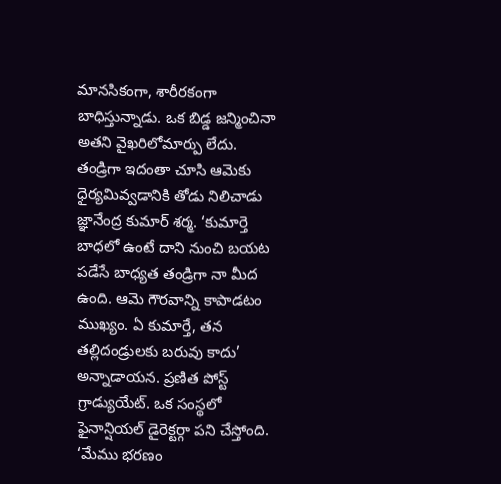మానసికంగా, శారీరకంగా బాధిస్తున్నాడు. ఒక బిడ్డ జన్మించినా అతని వైఖరిలోమార్పు లేదు.
తండ్రిగా ఇదంతా చూసి ఆమెకు ధైర్యమివ్వడానికి తోడు నిలిచాడు జ్ఞానేంద్ర కుమార్ శర్మ. ‘కుమార్తె బాధలో ఉంటే దాని నుంచి బయట పడేసే బాధ్యత తండ్రిగా నా మీద ఉంది. ఆమె గౌరవాన్ని కాపాడటం ముఖ్యం. ఏ కుమార్తే, తన తల్లిదండ్రులకు బరువు కాదు’ అన్నాడాయన. ప్రణిత పోస్ట్ గ్రాడ్యుయేట్. ఒక సంస్థలో ఫైనాన్షియల్ డైరెక్టర్గా పని చేస్తోంది. ‘మేము భరణం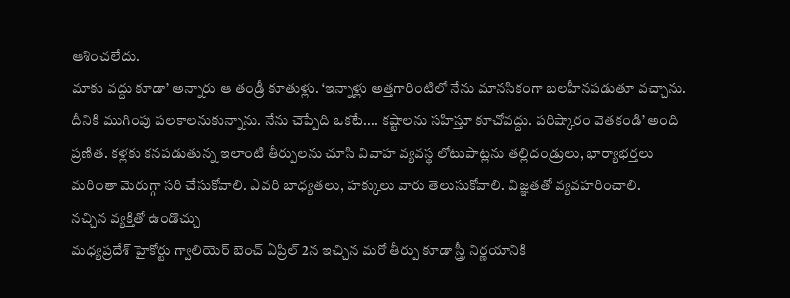ఆశించలేదు.
మాకు వద్దు కూడా’ అన్నారు ఆ తండ్రీ కూతుళ్లు. ‘ఇన్నాళ్లు అత్తగారింటిలో నేను మానసికంగా బలహీనపడుతూ వచ్చాను. దీనికి ముగింపు పలకాలనుకున్నాను. నేను చెప్పేది ఒకటే.... కష్టాలను సహిస్తూ కూచోవద్దు. పరిష్కారం వెతకండి’ అంది ప్రణిత. కళ్లకు కనపడుతున్న ఇలాంటి తీర్పులను చూసి వివాహ వ్యవస్థ లోటుపాట్లను తల్లిదండ్రులు, భార్యాభర్తలు మరింతా మెరుగ్గా సరి చేసుకోవాలి. ఎవరి బాధ్యతలు, హక్కులు వారు తెలుసుకోవాలి. విజ్ఞతతో వ్యవహరించాలి.
నచ్చిన వ్యక్తితో ఉండొచ్చు
మధ్యప్రదేశ్ హైకోర్టు గ్వాలియెర్ బెంచ్ ఏప్రిల్ 2న ఇచ్చిన మరో తీర్పు కూడా స్త్రీ నిర్ణయానికి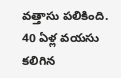వత్తాసు పలికింది. 40 ఏళ్ల వయసు కలిగిన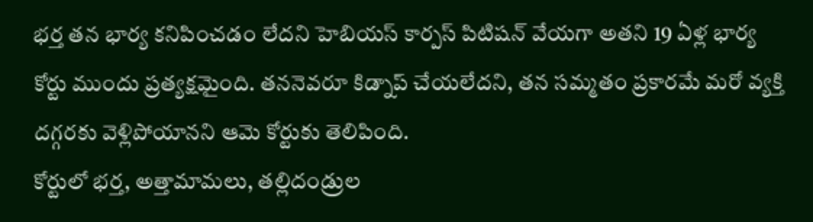భర్త తన భార్య కనిపించడం లేదని హెబియస్ కార్పస్ పిటిషన్ వేయగా అతని 19 ఏళ్ల భార్య కోర్టు ముందు ప్రత్యక్షమైంది. తననెవరూ కిడ్నాప్ చేయలేదని, తన సమ్మతం ప్రకారమే మరో వ్యక్తి దగ్గరకు వెళ్లిపోయానని ఆమె కోర్టుకు తెలిపింది.
కోర్టులో భర్త, అత్తామామలు, తల్లిదండ్రుల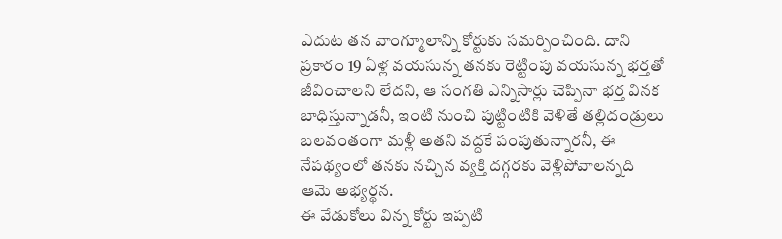ఎదుట తన వాంగ్మూలాన్ని కోర్టుకు సమర్పించింది. దాని ప్రకారం 19 ఏళ్ల వయసున్న తనకు రెట్టింపు వయసున్న భర్తతో జీవించాలని లేదని, ఆ సంగతి ఎన్నిసార్లు చెప్పినా భర్త వినక బాధిస్తున్నాడనీ, ఇంటి నుంచి పుట్టింటికి వెళితే తల్లిదండ్రులు బలవంతంగా మళ్లీ అతని వద్దకే పంపుతున్నారనీ, ఈ నేపథ్యంలో తనకు నచ్చిన వ్యక్తి దగ్గరకు వెళ్లిపోవాలన్నది ఆమె అభ్యర్థన.
ఈ వేడుకోలు విన్న కోర్టు ఇప్పటి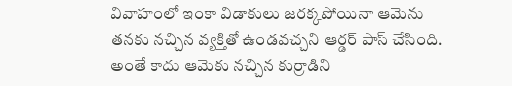వివాహంలో ఇంకా విడాకులు జరక్కపోయినా ఆమెను తనకు నచ్చిన వ్యక్తితో ఉండవచ్చని ఆర్డర్ పాస్ చేసింది. అంతే కాదు ఆమెకు నచ్చిన కుర్రాడిని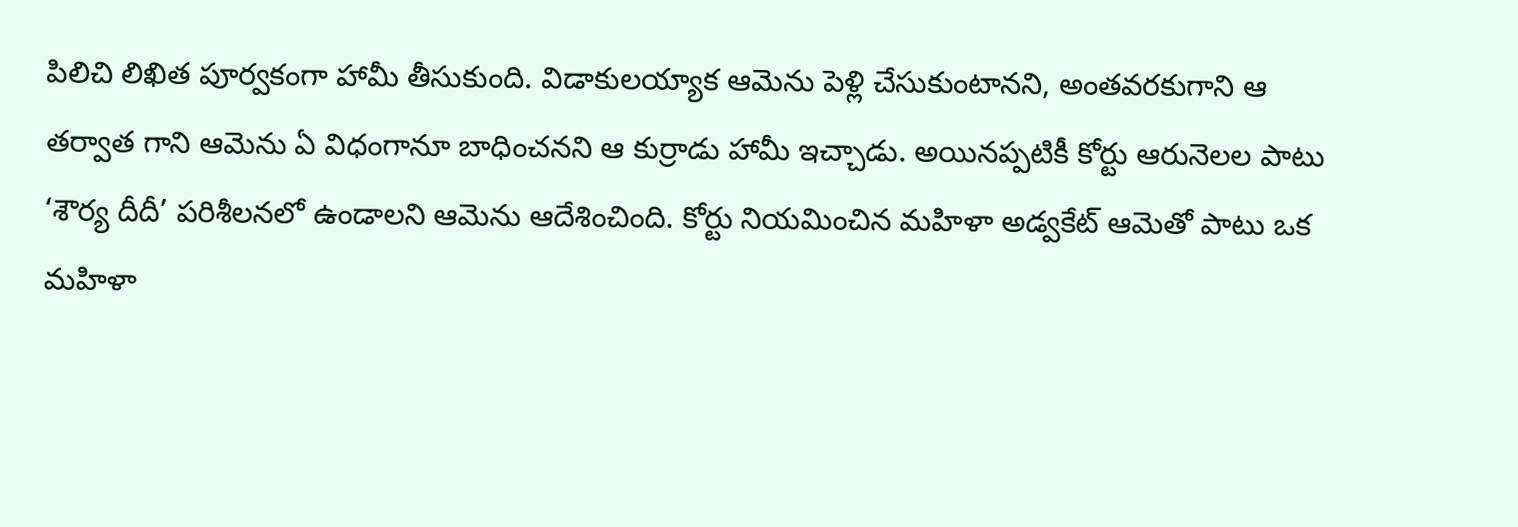పిలిచి లిఖిత పూర్వకంగా హామీ తీసుకుంది. విడాకులయ్యాక ఆమెను పెళ్లి చేసుకుంటానని, అంతవరకుగాని ఆ తర్వాత గాని ఆమెను ఏ విధంగానూ బాధించనని ఆ కుర్రాడు హామీ ఇచ్చాడు. అయినప్పటికీ కోర్టు ఆరునెలల పాటు ‘శౌర్య దీదీ’ పరిశీలనలో ఉండాలని ఆమెను ఆదేశించింది. కోర్టు నియమించిన మహిళా అడ్వకేట్ ఆమెతో పాటు ఒక మహిళా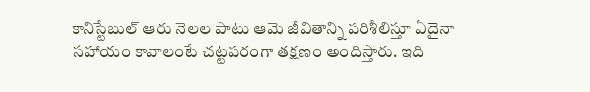కానిస్టేబుల్ ఆరు నెలల పాటు ఆమె జీవితాన్ని పరిశీలిస్తూ ఏదైనా సహాయం కావాలంటే చట్టపరంగా తక్షణం అందిస్తారు. ఇది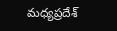మధ్యప్రదేశ్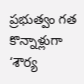ప్రభుత్వం గత కొన్నాళ్లుగా ‘శౌర్య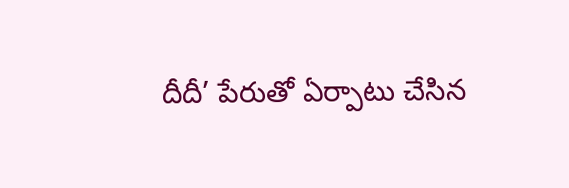దీదీ’ పేరుతో ఏర్పాటు చేసిన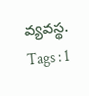వ్యవస్థ.
Tags : 1